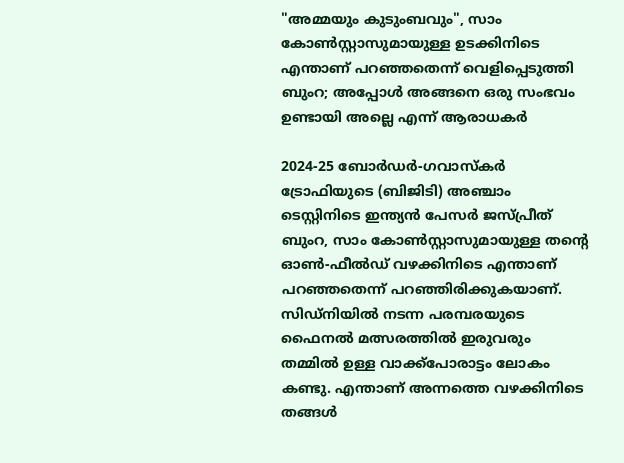"അമ്മയും കുടുംബവും", സാം കോൺസ്റ്റാസുമായുള്ള ഉടക്കിനിടെ എന്താണ് പറഞ്ഞതെന്ന് വെളിപ്പെടുത്തി ബുംറ; അപ്പോൾ അങ്ങനെ ഒരു സംഭവം ഉണ്ടായി അല്ലെ എന്ന് ആരാധകർ

2024-25 ബോർഡർ-ഗവാസ്‌കർ ട്രോഫിയുടെ (ബിജിടി) അഞ്ചാം ടെസ്റ്റിനിടെ ഇന്ത്യൻ പേസർ ജസ്പ്രീത് ബുംറ, സാം കോൺസ്റ്റാസുമായുള്ള തൻ്റെ ഓൺ-ഫീൽഡ് വഴക്കിനിടെ എന്താണ് പറഞ്ഞതെന്ന് പറഞ്ഞിരിക്കുകയാണ്. സിഡ്‌നിയിൽ നടന്ന പരമ്പരയുടെ ഫൈനൽ മത്സരത്തിൽ ഇരുവരും തമ്മിൽ ഉള്ള വാക്ക്പോരാട്ടം ലോകം കണ്ടു. എന്താണ് അന്നത്തെ വഴക്കിനിടെ തങ്ങൾ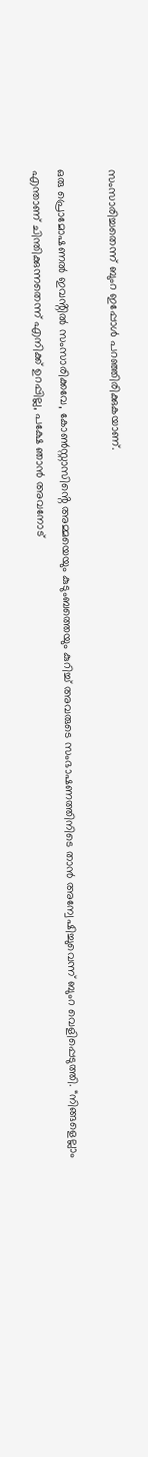സംസാരിച്ചതെന്ന് ബുംറ ഇപ്പോൾ പറഞ്ഞിരിക്കുകയാണ്.

ഒരു പ്രൊമോഷണൽ ഇവൻ്റിൽ സംസാരിക്കവേ, കോൺസ്റ്റാസിൻ്റെ അമ്മയെയും കുടുംബത്തെയും കുറിച്ച് അവരുടെ സംഭാഷണത്തിനിടെ താൻ അന്വേഷിച്ചുവെന്ന് ബുംറ വെളിപ്പെടുത്തി. “നിങ്ങളെല്ലാം എന്താണ് ചിന്തിക്കുന്നതെന്ന് എനിക്ക് ഉറപ്പില്ല, പക്ഷേ ഞാൻ അവനോട്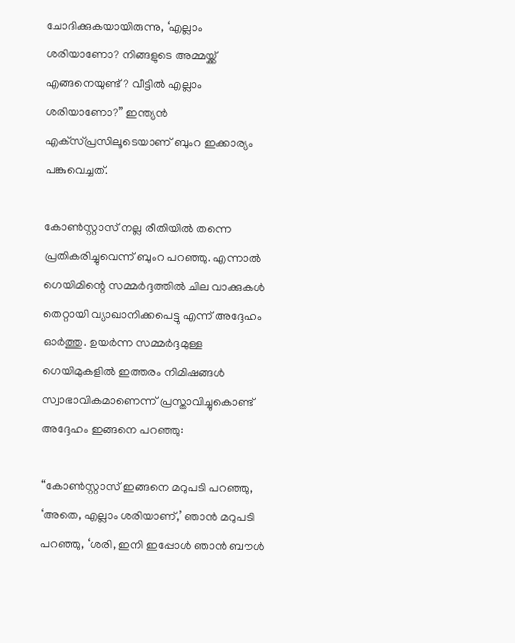ചോദിക്കുകയായിരുന്നു, ‘എല്ലാം ശരിയാണോ? നിങ്ങളുടെ അമ്മയ്ക്ക് എങ്ങനെയുണ്ട്? വീട്ടിൽ എല്ലാം ശരിയാണോ?” ഇന്ത്യൻ എക്‌സ്പ്രസിലൂടെയാണ് ബുംറ ഇക്കാര്യം പങ്കുവെച്ചത്.

കോൺസ്റ്റാസ് നല്ല രീതിയിൽ തന്നെ പ്രതികരിച്ചുവെന്ന് ബുംറ പറഞ്ഞു. എന്നാൽ ഗെയിമിന്റെ സമ്മർദ്ദത്തിൽ ചില വാക്കുകൾ തെറ്റായി വ്യാഖാനിക്കപെട്ടു എന്ന് അദ്ദേഹം ഓർത്തു. ഉയർന്ന സമ്മർദ്ദമുള്ള ഗെയിമുകളിൽ ഇത്തരം നിമിഷങ്ങൾ സ്വാഭാവികമാണെന്ന് പ്രസ്താവിച്ചുകൊണ്ട് അദ്ദേഹം ഇങ്ങനെ പറഞ്ഞു:

“കോൺസ്റ്റാസ് ഇങ്ങനെ മറുപടി പറഞ്ഞു, ‘അതെ, എല്ലാം ശരിയാണ്,’ ഞാൻ മറുപടി പറഞ്ഞു, ‘ശരി, ഇനി ഇപ്പോൾ ഞാൻ ബൗൾ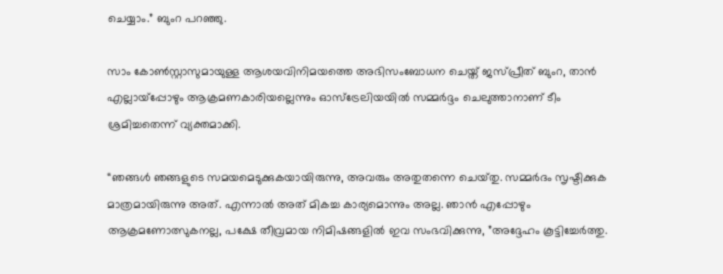ചെയ്യാം.” ബുംറ പറഞ്ഞു.

സാം കോൺസ്റ്റാസുമായുള്ള ആശയവിനിമയത്തെ അഭിസംബോധന ചെയ്ത് ജസ്പ്രീത് ബുംറ, താൻ എല്ലായ്പ്പോഴും ആക്രമണകാരിയല്ലെന്നും ഓസ്‌ട്രേലിയയിൽ സമ്മർദ്ദം ചെലുത്താനാണ് ടീം ശ്രമിച്ചതെന്ന് വ്യക്തമാക്കി.

“ഞങ്ങൾ ഞങ്ങളുടെ സമയമെടുക്കുകയായിരുന്നു, അവരും അതുതന്നെ ചെയ്‌തു. സമ്മർദം സൃഷ്ടിക്കുക മാത്രമായിരുന്നു അത്. എന്നാൽ അത് മികച്ച കാര്യമൊന്നും അല്ല. ഞാൻ എപ്പോഴും ആക്രമണോത്സുകനല്ല, പക്ഷേ തീവ്രമായ നിമിഷങ്ങളിൽ ഇവ സംഭവിക്കുന്നു, ”അദ്ദേഹം കൂട്ടിച്ചേർത്തു.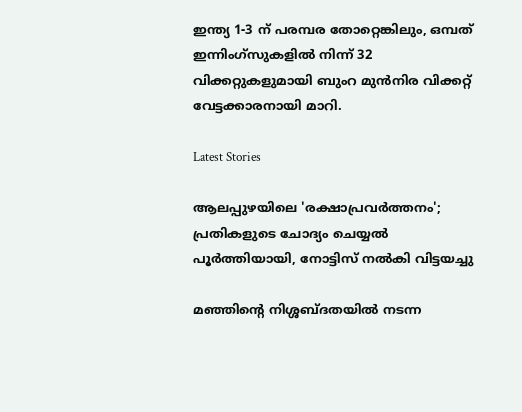ഇന്ത്യ 1-3 ന് പരമ്പര തോറ്റെങ്കിലും, ഒമ്പത് ഇന്നിംഗ്‌സുകളിൽ നിന്ന് 32 വിക്കറ്റുകളുമായി ബുംറ മുൻനിര വിക്കറ്റ് വേട്ടക്കാരനായി മാറി.

Latest Stories

ആലപ്പുഴയിലെ 'രക്ഷാപ്രവർത്തനം'; പ്രതികളുടെ ചോദ്യം ചെയ്യൽ പൂർത്തിയായി, നോട്ടിസ് നൽകി വിട്ടയച്ചു

മഞ്ഞിന്റെ നിശ്ശബ്ദതയിൽ നടന്ന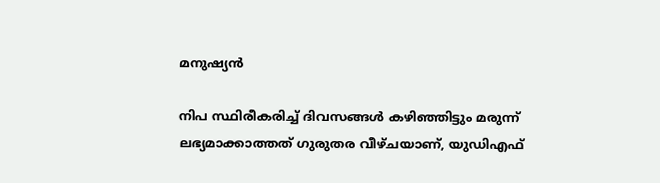മനുഷ്യൻ

നിപ സ്ഥിരീകരിച്ച് ദിവസങ്ങൾ കഴിഞ്ഞിട്ടും മരുന്ന് ലഭ്യമാക്കാത്തത് ഗുരുതര വീഴ്ചയാണ്, യുഡിഎഫ്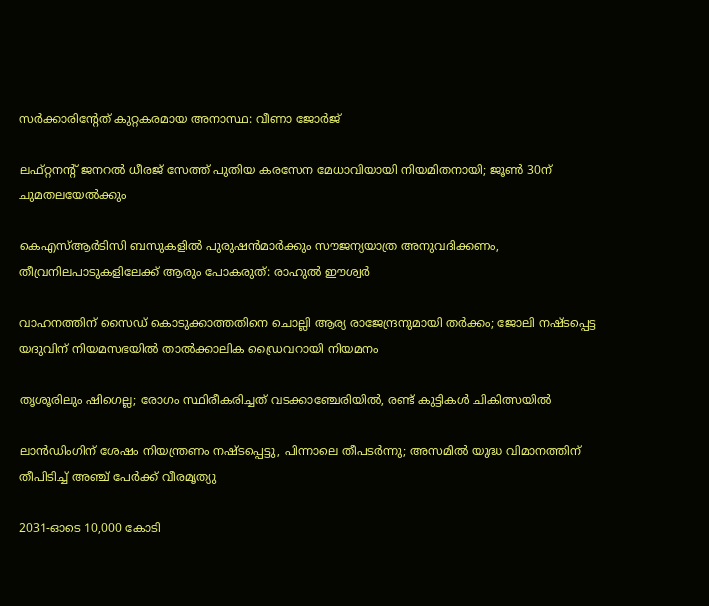സർക്കാരിന്റേത് കുറ്റകരമായ അനാസ്ഥ: വീണാ ജോർജ്

ലഫ്റ്റനന്റ് ജനറൽ ധീരജ് സേത്ത് പുതിയ കരസേന മേധാവിയായി നിയമിതനായി; ജൂൺ 30ന് ചുമതലയേൽക്കും

കെഎസ്ആർടിസി ബസുകളിൽ പുരുഷൻമാർക്കും സൗജന്യയാത്ര അനുവദിക്കണം, തീവ്രനിലപാടുകളിലേക്ക് ആരും പോകരുത്: രാഹുൽ ഈശ്വർ

വാഹനത്തിന് സൈഡ് കൊടുക്കാത്തതിനെ ചൊല്ലി ആര്യ രാജേന്ദ്രനുമായി തർക്കം; ജോലി നഷ്ടപ്പെട്ട യദുവിന് നിയമസഭയിൽ താൽക്കാലിക ഡ്രൈവറായി നിയമനം

തൃശൂരിലും ഷിഗെല്ല; രോഗം സ്ഥിരീകരിച്ചത് വടക്കാഞ്ചേരിയിൽ, രണ്ട് കുട്ടികൾ ചികിത്സയിൽ

ലാൻഡിംഗിന് ശേഷം നിയന്ത്രണം നഷ്ടപ്പെട്ടു, പിന്നാലെ തീപടർന്നു; അസമിൽ യുദ്ധ വിമാനത്തിന് തീപിടിച്ച് അഞ്ച് പേർക്ക് വീരമൃത്യു

2031-ഓടെ 10,000 കോടി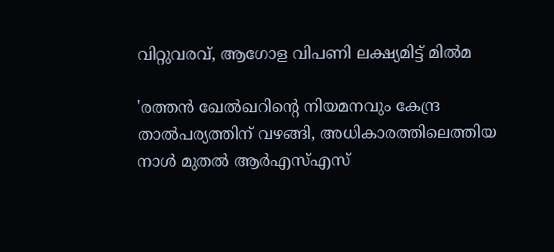വിറ്റുവരവ്, ആഗോള വിപണി ലക്ഷ്യമിട്ട് മിൽമ

'രത്തൻ ഖേൽഖറിന്റെ നിയമനവും കേന്ദ്ര താൽപര്യത്തിന് വഴങ്ങി, അധികാരത്തിലെത്തിയ നാൾ മുതൽ ആർഎസ്എസ്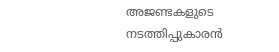അജണ്ടകളുടെ നടത്തിപ്പുകാരൻ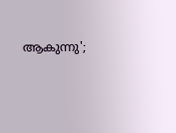ആകുന്നു';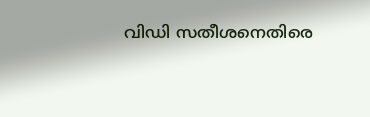വിഡി സതീശനെതിരെ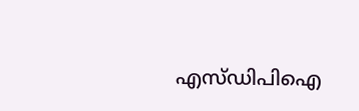എസ്ഡിപിഐ